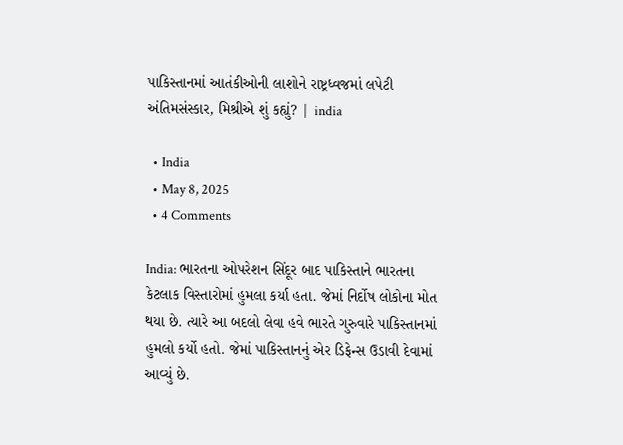પાકિસ્તાનમાં આતંકીઓની લાશોને રાષ્ટ્રધ્વજમાં લપેટી અંતિમસંસ્કાર, મિશ્રીએ શું કહ્યું? | india

  • India
  • May 8, 2025
  • 4 Comments

India: ભારતના ઓપરેશન સિંદૂર બાદ પાકિસ્તાને ભારતના કેટલાક વિસ્તારોમાં હુમલા કર્યા હતા. જેમાં નિર્દોષ લોકોના મોત થયા છે. ત્યારે આ બદલો લેવા હવે ભારતે ગુરુવારે પાકિસ્તાનમાં હુમલો કર્યો હતો. જેમાં પાકિસ્તાનનું એર ડિફેન્સ ઉડાવી દેવામાં આવ્યું છે.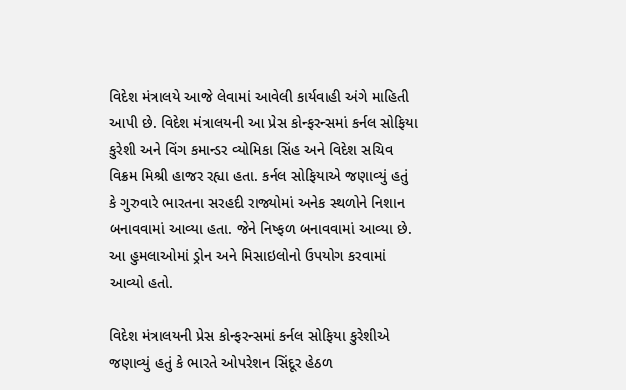વિદેશ મંત્રાલયે આજે લેવામાં આવેલી કાર્યવાહી અંગે માહિતી આપી છે. વિદેશ મંત્રાલયની આ પ્રેસ કોન્ફરન્સમાં કર્નલ સોફિયા કુરેશી અને વિંગ કમાન્ડર વ્યોમિકા સિંહ અને વિદેશ સચિવ વિક્રમ મિશ્રી હાજર રહ્યા હતા. કર્નલ સોફિયાએ જણાવ્યું હતું કે ગુરુવારે ભારતના સરહદી રાજ્યોમાં અનેક સ્થળોને નિશાન બનાવવામાં આવ્યા હતા. જેને નિષ્ફળ બનાવવામાં આવ્યા છે. આ હુમલાઓમાં ડ્રોન અને મિસાઇલોનો ઉપયોગ કરવામાં આવ્યો હતો.

વિદેશ મંત્રાલયની પ્રેસ કોન્ફરન્સમાં કર્નલ સોફિયા કુરેશીએ જણાવ્યું હતું કે ભારતે ઓપરેશન સિંદૂર હેઠળ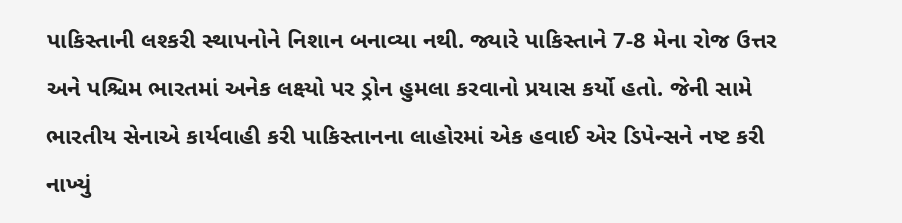પાકિસ્તાની લશ્કરી સ્થાપનોને નિશાન બનાવ્યા નથી. જ્યારે પાકિસ્તાને 7-8 મેના રોજ ઉત્તર અને પશ્ચિમ ભારતમાં અનેક લક્ષ્યો પર ડ્રોન હુમલા કરવાનો પ્રયાસ કર્યો હતો. જેની સામે ભારતીય સેનાએ કાર્યવાહી કરી પાકિસ્તાનના લાહોરમાં એક હવાઈ એર ડિપેન્સને નષ્ટ કરી નાખ્યું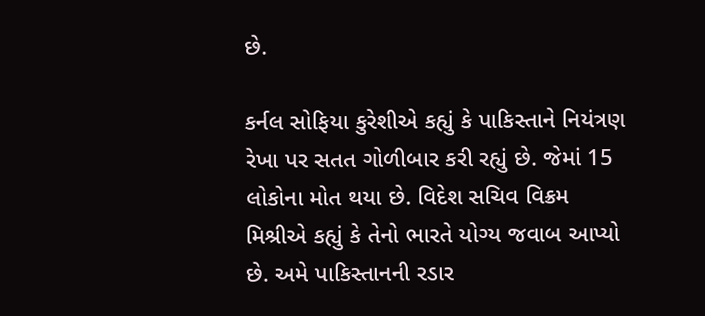છે.

કર્નલ સોફિયા કુરેશીએ કહ્યું કે પાકિસ્તાને નિયંત્રણ રેખા પર સતત ગોળીબાર કરી રહ્યું છે. જેમાં 15 લોકોના મોત થયા છે. વિદેશ સચિવ વિક્રમ મિશ્રીએ કહ્યું કે તેનો ભારતે યોગ્ય જવાબ આપ્યો છે. અમે પાકિસ્તાનની રડાર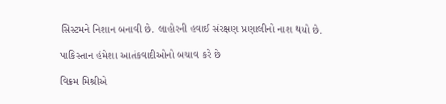સિસ્ટમને નિશાન બનાવી છે. લાહોરની હવાઈ સંરક્ષણ પ્રણાલીનો નાશ થયો છે.

પાકિસ્તાન હંમેશા આતંકવાદીઓનો બચાવ કરે છે

વિક્રમ મિશ્રીએ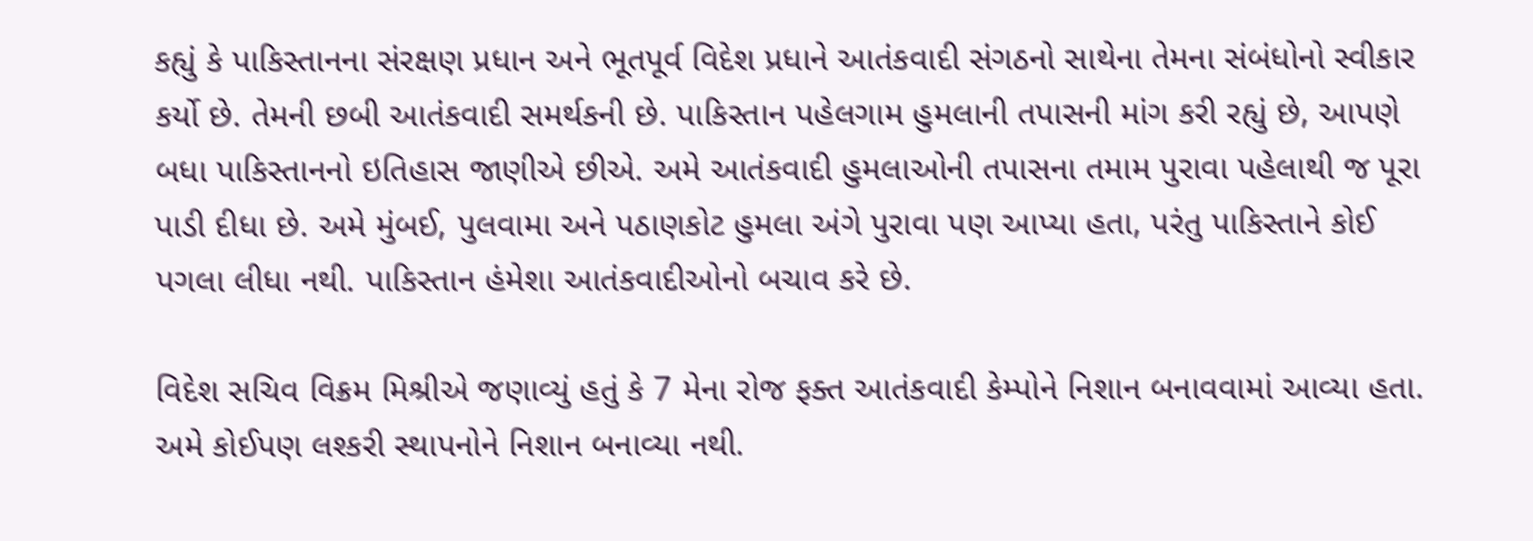કહ્યું કે પાકિસ્તાનના સંરક્ષણ પ્રધાન અને ભૂતપૂર્વ વિદેશ પ્રધાને આતંકવાદી સંગઠનો સાથેના તેમના સંબંધોનો સ્વીકાર કર્યો છે. તેમની છબી આતંકવાદી સમર્થકની છે. પાકિસ્તાન પહેલગામ હુમલાની તપાસની માંગ કરી રહ્યું છે, આપણે બધા પાકિસ્તાનનો ઇતિહાસ જાણીએ છીએ. અમે આતંકવાદી હુમલાઓની તપાસના તમામ પુરાવા પહેલાથી જ પૂરા પાડી દીધા છે. અમે મુંબઈ, પુલવામા અને પઠાણકોટ હુમલા અંગે પુરાવા પણ આપ્યા હતા, પરંતુ પાકિસ્તાને કોઈ પગલા લીધા નથી. પાકિસ્તાન હંમેશા આતંકવાદીઓનો બચાવ કરે છે.

વિદેશ સચિવ વિક્રમ મિશ્રીએ જણાવ્યું હતું કે 7 મેના રોજ ફક્ત આતંકવાદી કેમ્પોને નિશાન બનાવવામાં આવ્યા હતા. અમે કોઈપણ લશ્કરી સ્થાપનોને નિશાન બનાવ્યા નથી.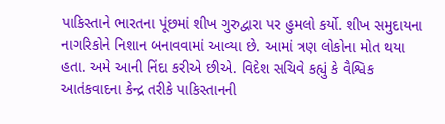પાકિસ્તાને ભારતના પૂંછમાં શીખ ગુરુદ્વારા પર હુમલો કર્યો. શીખ સમુદાયના નાગરિકોને નિશાન બનાવવામાં આવ્યા છે. આમાં ત્રણ લોકોના મોત થયા હતા. અમે આની નિંદા કરીએ છીએ. વિદેશ સચિવે કહ્યું કે વૈશ્વિક આતંકવાદના કેન્દ્ર તરીકે પાકિસ્તાનની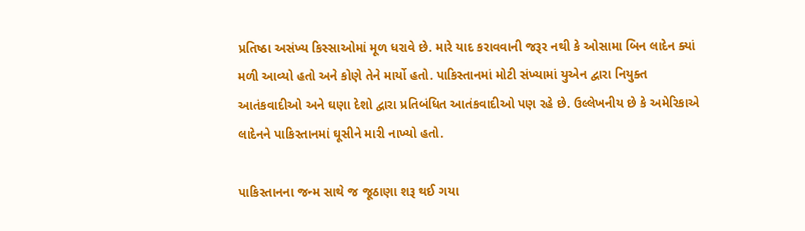પ્રતિષ્ઠા અસંખ્ય કિસ્સાઓમાં મૂળ ધરાવે છે. મારે યાદ કરાવવાની જરૂર નથી કે ઓસામા બિન લાદેન ક્યાં મળી આવ્યો હતો અને કોણે તેને માર્યો હતો. પાકિસ્તાનમાં મોટી સંખ્યામાં યુએન દ્વારા નિયુક્ત આતંકવાદીઓ અને ઘણા દેશો દ્વારા પ્રતિબંધિત આતંકવાદીઓ પણ રહે છે. ઉલ્લેખનીય છે કે અમેરિકાએ લાદેનને પાકિસ્તાનમાં ઘૂસીને મારી નાખ્યો હતો.

પાકિસ્તાનના જન્મ સાથે જ જૂઠાણા શરૂ થઈ ગયા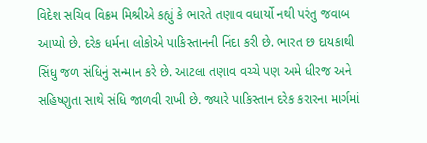વિદેશ સચિવ વિક્રમ મિશ્રીએ કહ્યું કે ભારતે તણાવ વધાર્યો નથી પરંતુ જવાબ આપ્યો છે. દરેક ધર્મના લોકોએ પાકિસ્તાનની નિંદા કરી છે. ભારત છ દાયકાથી સિંધુ જળ સંધિનું સન્માન કરે છે. આટલા તણાવ વચ્ચે પણ અમે ધીરજ અને સહિષ્ણુતા સાથે સંધિ જાળવી રાખી છે. જ્યારે પાકિસ્તાન દરેક કરારના માર્ગમાં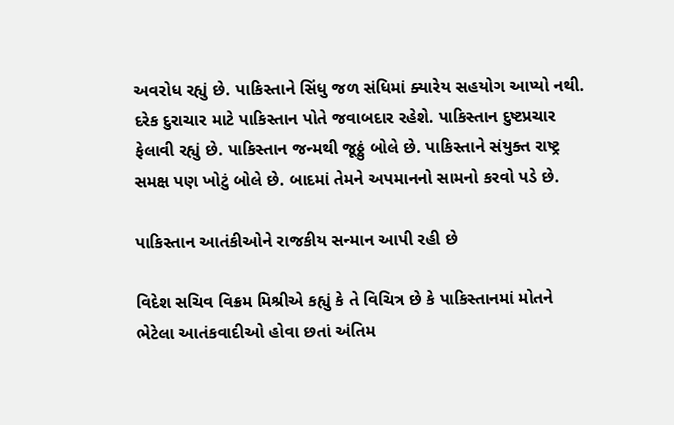અવરોધ રહ્યું છે. પાકિસ્તાને સિંધુ જળ સંધિમાં ક્યારેય સહયોગ આપ્યો નથી. દરેક દુરાચાર માટે પાકિસ્તાન પોતે જવાબદાર રહેશે. પાકિસ્તાન દુષ્ટપ્રચાર ફેલાવી રહ્યું છે. પાકિસ્તાન જન્મથી જૂઠ્ઠું બોલે છે. પાકિસ્તાને સંયુક્ત રાષ્ટ્ર સમક્ષ પણ ખોટું બોલે છે. બાદમાં તેમને અપમાનનો સામનો કરવો પડે છે.

પાકિસ્તાન આતંકીઓને રાજકીય સન્માન આપી રહી છે

વિદેશ સચિવ વિક્રમ મિશ્રીએ કહ્યું કે તે વિચિત્ર છે કે પાકિસ્તાનમાં મોતને ભેટેલા આતંકવાદીઓ હોવા છતાં અંતિમ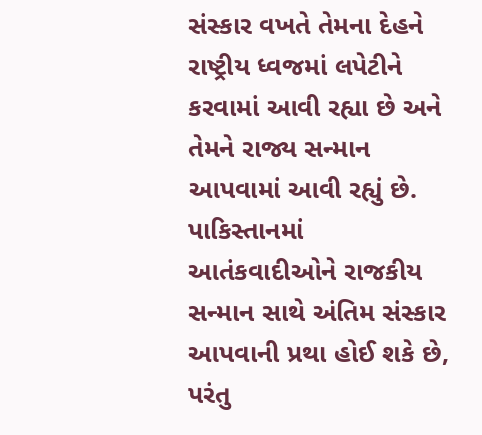સંસ્કાર વખતે તેમના દેહને રાષ્ટ્રીય ધ્વજમાં લપેટીને કરવામાં આવી રહ્યા છે અને તેમને રાજ્ય સન્માન આપવામાં આવી રહ્યું છે. પાકિસ્તાનમાં આતંકવાદીઓને રાજકીય સન્માન સાથે અંતિમ સંસ્કાર આપવાની પ્રથા હોઈ શકે છે, પરંતુ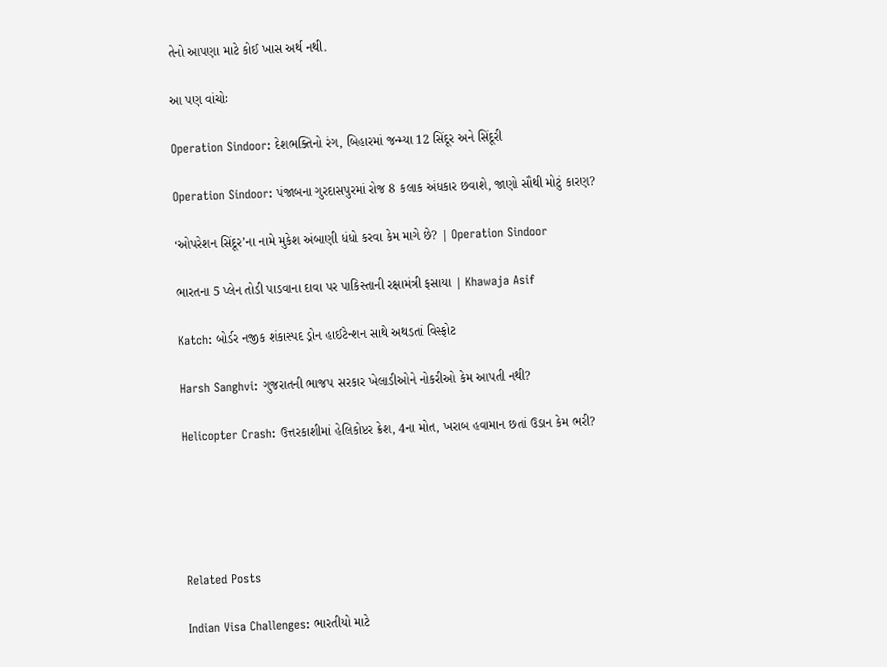તેનો આપણા માટે કોઈ ખાસ અર્થ નથી.

આ પણ વાંચોઃ

Operation Sindoor: દેશભક્તિનો રંગ, બિહારમાં જન્મ્યા 12 સિંદૂર અને સિંદૂરી

Operation Sindoor: પંજાબના ગુરદાસપુરમાં રોજ 8 કલાક અંધકાર છવાશે, જાણો સૌથી મોટું કારણ?

‘ઓપરેશન સિંદૂર’ના નામે મુકેશ અંબાણી ધંધો કરવા કેમ માગે છે? | Operation Sindoor

ભારતના 5 પ્લેન તોડી પાડવાના દાવા પર પાકિસ્તાની રક્ષામંત્રી ફસાયા | Khawaja Asif

Katch: બોર્ડર નજીક શંકાસ્પદ ડ્રોન હાઈટેન્શન સાથે અથડતાં વિસ્ફોટ

Harsh Sanghvi: ગુજરાતની ભાજપ સરકાર ખેલાડીઓને નોકરીઓ કેમ આપતી નથી?

Helicopter Crash: ઉત્તરકાશીમાં હેલિકોપ્ટર ક્રેશ, 4ના મોત, ખરાબ હવામાન છતાં ઉડાન કેમ ભરી?





Related Posts

Indian Visa Challenges: ભારતીયો માટે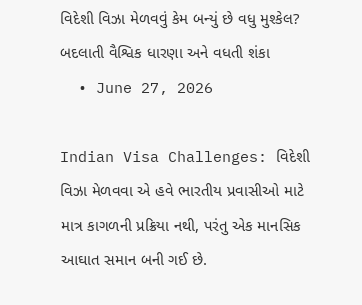વિદેશી વિઝા મેળવવું કેમ બન્યું છે વધુ મુશ્કેલ? બદલાતી વૈશ્વિક ધારણા અને વધતી શંકા
  • June 27, 2026

Indian Visa Challenges: વિદેશી વિઝા મેળવવા એ હવે ભારતીય પ્રવાસીઓ માટે માત્ર કાગળની પ્રક્રિયા નથી, પરંતુ એક માનસિક આઘાત સમાન બની ગઈ છે.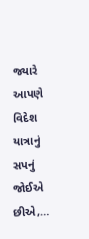જ્યારે આપણે વિદેશ યાત્રાનું સપનું જોઈએ છીએ,…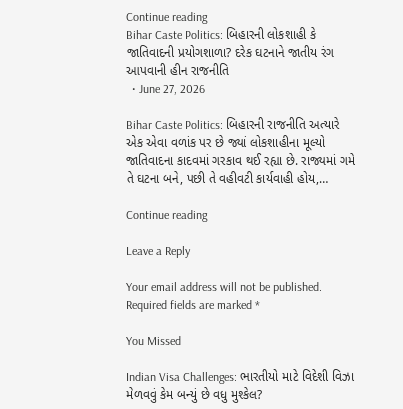Continue reading
Bihar Caste Politics: બિહારની લોકશાહી કે જાતિવાદની પ્રયોગશાળા? દરેક ઘટનાને જાતીય રંગ આપવાની હીન રાજનીતિ
  • June 27, 2026

Bihar Caste Politics: બિહારની રાજનીતિ અત્યારે એક એવા વળાંક પર છે જ્યાં લોકશાહીના મૂલ્યો જાતિવાદના કાદવમાં ગરકાવ થઈ રહ્યા છે. રાજ્યમાં ગમે તે ઘટના બને, પછી તે વહીવટી કાર્યવાહી હોય,…

Continue reading

Leave a Reply

Your email address will not be published. Required fields are marked *

You Missed

Indian Visa Challenges: ભારતીયો માટે વિદેશી વિઝા મેળવવું કેમ બન્યું છે વધુ મુશ્કેલ?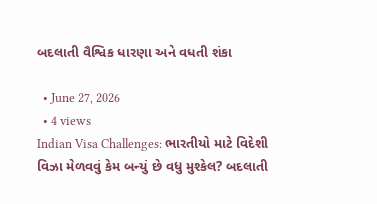બદલાતી વૈશ્વિક ધારણા અને વધતી શંકા

  • June 27, 2026
  • 4 views
Indian Visa Challenges: ભારતીયો માટે વિદેશી વિઝા મેળવવું કેમ બન્યું છે વધુ મુશ્કેલ? બદલાતી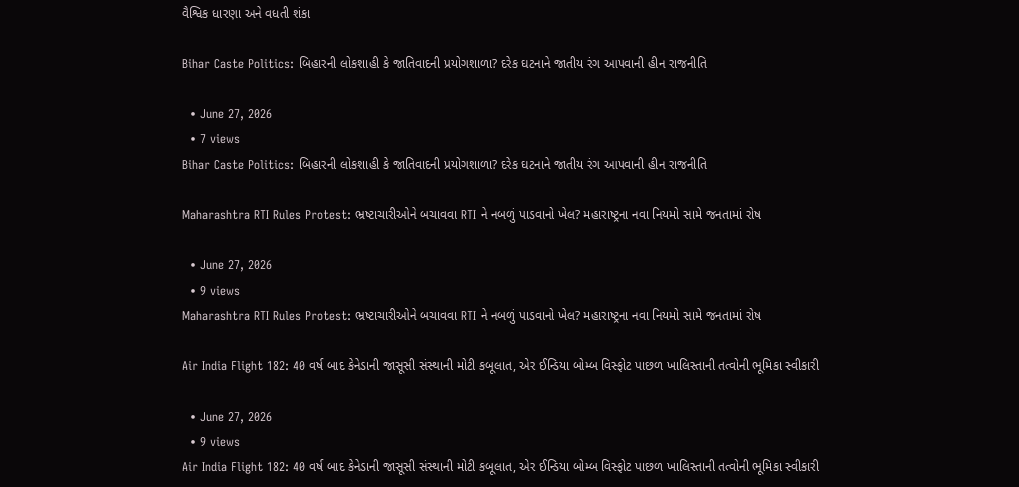વૈશ્વિક ધારણા અને વધતી શંકા

Bihar Caste Politics: બિહારની લોકશાહી કે જાતિવાદની પ્રયોગશાળા? દરેક ઘટનાને જાતીય રંગ આપવાની હીન રાજનીતિ

  • June 27, 2026
  • 7 views
Bihar Caste Politics: બિહારની લોકશાહી કે જાતિવાદની પ્રયોગશાળા? દરેક ઘટનાને જાતીય રંગ આપવાની હીન રાજનીતિ

Maharashtra RTI Rules Protest: ભ્રષ્ટાચારીઓને બચાવવા RTI ને નબળું પાડવાનો ખેલ? મહારાષ્ટ્રના નવા નિયમો સામે જનતામાં રોષ

  • June 27, 2026
  • 9 views
Maharashtra RTI Rules Protest: ભ્રષ્ટાચારીઓને બચાવવા RTI ને નબળું પાડવાનો ખેલ? મહારાષ્ટ્રના નવા નિયમો સામે જનતામાં રોષ

Air India Flight 182: 40 વર્ષ બાદ કેનેડાની જાસૂસી સંસ્થાની મોટી કબૂલાત, એર ઈન્ડિયા બોમ્બ વિસ્ફોટ પાછળ ખાલિસ્તાની તત્વોની ભૂમિકા સ્વીકારી

  • June 27, 2026
  • 9 views
Air India Flight 182: 40 વર્ષ બાદ કેનેડાની જાસૂસી સંસ્થાની મોટી કબૂલાત, એર ઈન્ડિયા બોમ્બ વિસ્ફોટ પાછળ ખાલિસ્તાની તત્વોની ભૂમિકા સ્વીકારી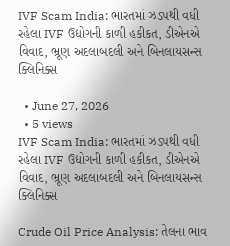IVF Scam India: ભારતમાં ઝડપથી વધી રહેલા IVF ઉદ્યોગની કાળી હકીકત, ડીએનએ વિવાદ, ભ્રૂણ અદલાબદલી અને બિનલાયસન્સ ક્લિનિક્સ

  • June 27, 2026
  • 5 views
IVF Scam India: ભારતમાં ઝડપથી વધી રહેલા IVF ઉદ્યોગની કાળી હકીકત, ડીએનએ વિવાદ, ભ્રૂણ અદલાબદલી અને બિનલાયસન્સ ક્લિનિક્સ

Crude Oil Price Analysis: તેલના ભાવ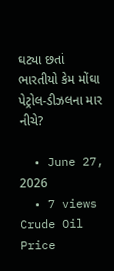ઘટ્યા છતાં ભારતીયો કેમ મોંઘા પેટ્રોલ-ડીઝલના માર નીચે?

  • June 27, 2026
  • 7 views
Crude Oil Price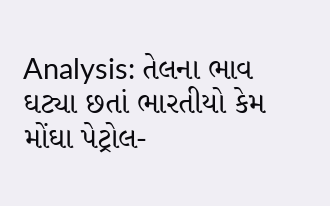Analysis: તેલના ભાવ ઘટ્યા છતાં ભારતીયો કેમ મોંઘા પેટ્રોલ-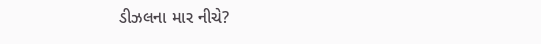ડીઝલના માર નીચે?